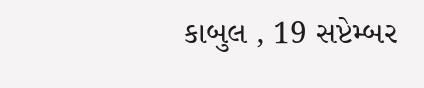કાબુલ , 19 સપ્ટેમ્બર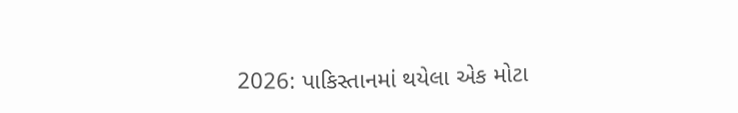2026: પાકિસ્તાનમાં થયેલા એક મોટા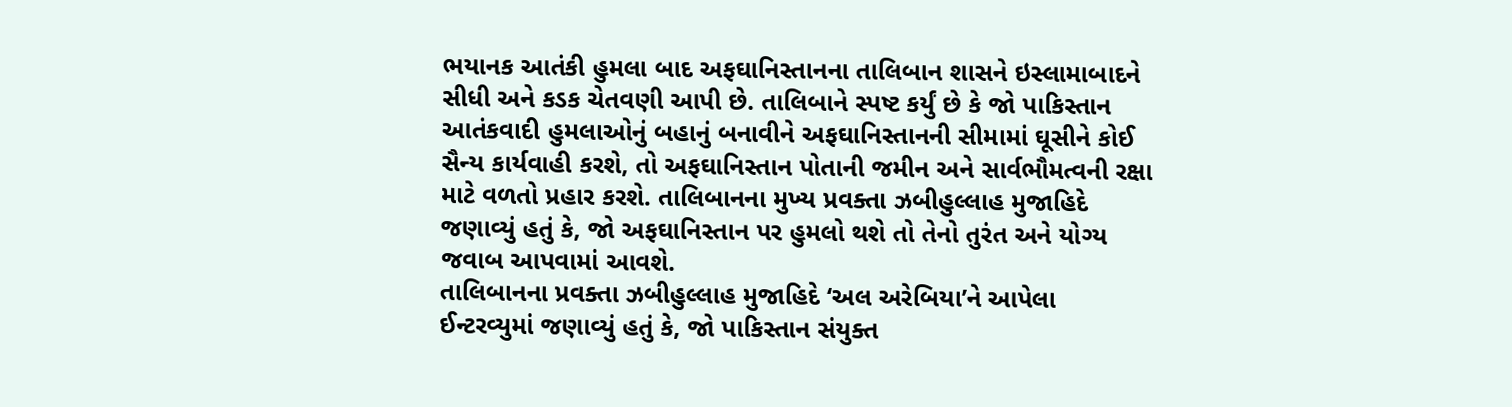ભયાનક આતંકી હુમલા બાદ અફઘાનિસ્તાનના તાલિબાન શાસને ઇસ્લામાબાદને સીધી અને કડક ચેતવણી આપી છે. તાલિબાને સ્પષ્ટ કર્યું છે કે જો પાકિસ્તાન આતંકવાદી હુમલાઓનું બહાનું બનાવીને અફઘાનિસ્તાનની સીમામાં ઘૂસીને કોઈ સૈન્ય કાર્યવાહી કરશે, તો અફઘાનિસ્તાન પોતાની જમીન અને સાર્વભૌમત્વની રક્ષા માટે વળતો પ્રહાર કરશે. તાલિબાનના મુખ્ય પ્રવક્તા ઝબીહુલ્લાહ મુજાહિદે જણાવ્યું હતું કે, જો અફઘાનિસ્તાન પર હુમલો થશે તો તેનો તુરંત અને યોગ્ય જવાબ આપવામાં આવશે.
તાલિબાનના પ્રવક્તા ઝબીહુલ્લાહ મુજાહિદે ‘અલ અરેબિયા’ને આપેલા ઈન્ટરવ્યુમાં જણાવ્યું હતું કે, જો પાકિસ્તાન સંયુક્ત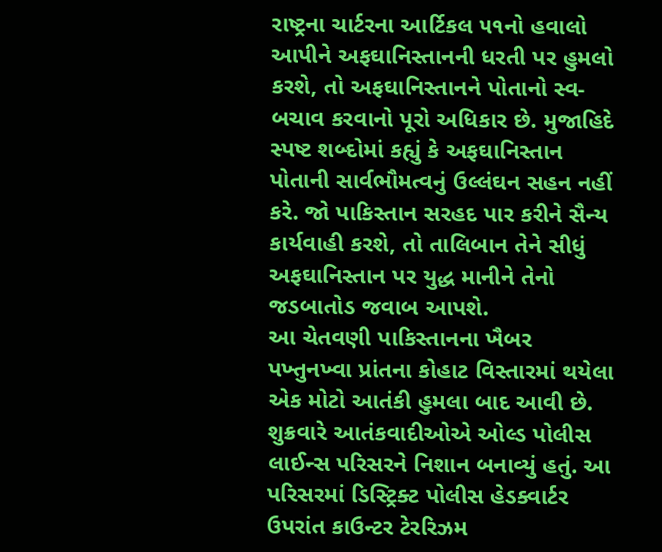રાષ્ટ્રના ચાર્ટરના આર્ટિકલ ૫૧નો હવાલો આપીને અફઘાનિસ્તાનની ધરતી પર હુમલો કરશે, તો અફઘાનિસ્તાનને પોતાનો સ્વ-બચાવ કરવાનો પૂરો અધિકાર છે. મુજાહિદે સ્પષ્ટ શબ્દોમાં કહ્યું કે અફઘાનિસ્તાન પોતાની સાર્વભૌમત્વનું ઉલ્લંઘન સહન નહીં કરે. જો પાકિસ્તાન સરહદ પાર કરીને સૈન્ય કાર્યવાહી કરશે, તો તાલિબાન તેને સીધું અફઘાનિસ્તાન પર યુદ્ધ માનીને તેનો જડબાતોડ જવાબ આપશે.
આ ચેતવણી પાકિસ્તાનના ખૈબર પખ્તુનખ્વા પ્રાંતના કોહાટ વિસ્તારમાં થયેલા એક મોટો આતંકી હુમલા બાદ આવી છે. શુક્રવારે આતંકવાદીઓએ ઓલ્ડ પોલીસ લાઈન્સ પરિસરને નિશાન બનાવ્યું હતું. આ પરિસરમાં ડિસ્ટ્રિક્ટ પોલીસ હેડક્વાર્ટર ઉપરાંત કાઉન્ટર ટેરરિઝમ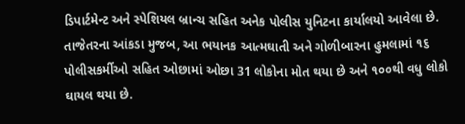ડિપાર્ટમેન્ટ અને સ્પેશિયલ બ્રાન્ચ સહિત અનેક પોલીસ યુનિટના કાર્યાલયો આવેલા છે. તાજેતરના આંકડા મુજબ, આ ભયાનક આત્મઘાતી અને ગોળીબારના હુમલામાં ૧૬ પોલીસકર્મીઓ સહિત ઓછામાં ઓછા 31 લોકોના મોત થયા છે અને ૧૦૦થી વધુ લોકો ઘાયલ થયા છે.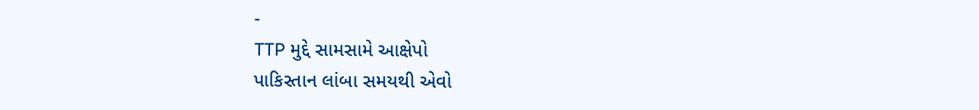-
TTP મુદ્દે સામસામે આક્ષેપો
પાકિસ્તાન લાંબા સમયથી એવો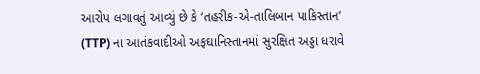આરોપ લગાવતું આવ્યું છે કે ‘તહરીક-એ-તાલિબાન પાકિસ્તાન’ (TTP) ના આતંકવાદીઓ અફઘાનિસ્તાનમાં સુરક્ષિત અડ્ડા ધરાવે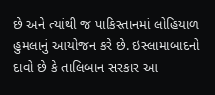છે અને ત્યાંથી જ પાકિસ્તાનમાં લોહિયાળ હુમલાનું આયોજન કરે છે. ઇસ્લામાબાદનો દાવો છે કે તાલિબાન સરકાર આ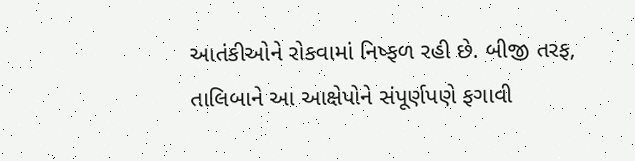આતંકીઓને રોકવામાં નિષ્ફળ રહી છે. બીજી તરફ, તાલિબાને આ આક્ષેપોને સંપૂર્ણપણે ફગાવી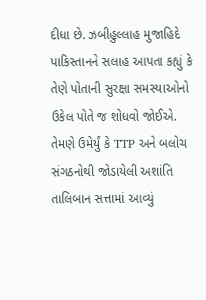દીધા છે. ઝબીહુલ્લાહ મુજાહિદે પાકિસ્તાનને સલાહ આપતા કહ્યું કે તેણે પોતાની સુરક્ષા સમસ્યાઓનો ઉકેલ પોતે જ શોધવો જોઈએ. તેમણે ઉમેર્યું કે TTP અને બલોચ સંગઠનોથી જોડાયેલી અશાંતિ તાલિબાન સત્તામાં આવ્યું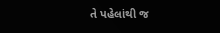તે પહેલાંથી જ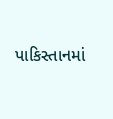પાકિસ્તાનમાં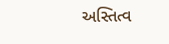અસ્તિત્વ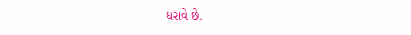ધરાવે છે.